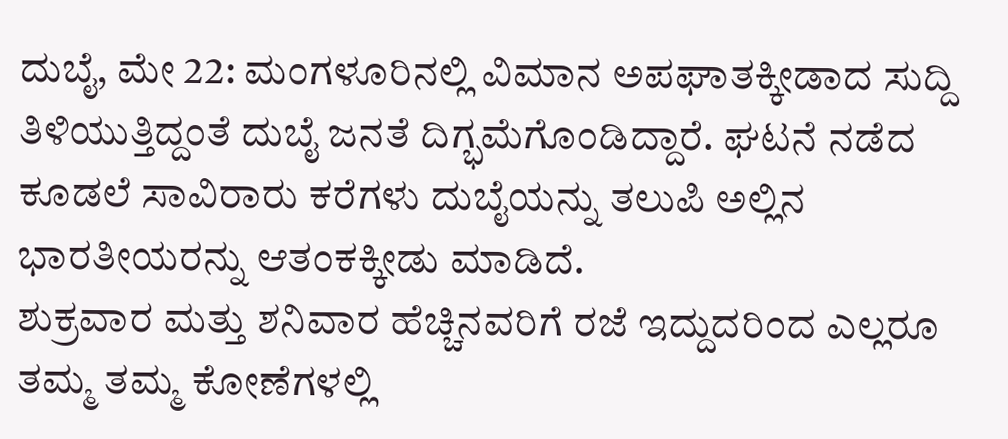ದುಬೈ, ಮೇ 22: ಮಂಗಳೂರಿನಲ್ಲಿ ವಿಮಾನ ಅಪಘಾತಕ್ಕೀಡಾದ ಸುದ್ದಿ ತಿಳಿಯುತ್ತಿದ್ದಂತೆ ದುಬೈ ಜನತೆ ದಿಗ್ಭಮೆಗೊಂಡಿದ್ದಾರೆ. ಘಟನೆ ನಡೆದ ಕೂಡಲೆ ಸಾವಿರಾರು ಕರೆಗಳು ದುಬೈಯನ್ನು ತಲುಪಿ ಅಲ್ಲಿನ ಭಾರತೀಯರನ್ನು ಆತಂಕಕ್ಕೀಡು ಮಾಡಿದೆ.
ಶುಕ್ರವಾರ ಮತ್ತು ಶನಿವಾರ ಹೆಚ್ಚಿನವರಿಗೆ ರಜೆ ಇದ್ದುದರಿಂದ ಎಲ್ಲರೂ ತಮ್ಮ ತಮ್ಮ ಕೋಣೆಗಳಲ್ಲಿ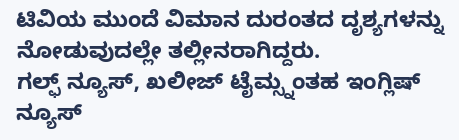ಟಿವಿಯ ಮುಂದೆ ವಿಮಾನ ದುರಂತದ ದೃಶ್ಯಗಳನ್ನು ನೋಡುವುದಲ್ಲೇ ತಲ್ಲೀನರಾಗಿದ್ದರು.
ಗಲ್ಫ್ ನ್ಯೂಸ್, ಖಲೀಜ್ ಟೈಮ್ಸ್ನಂತಹ ಇಂಗ್ಲಿಷ್ ನ್ಯೂಸ್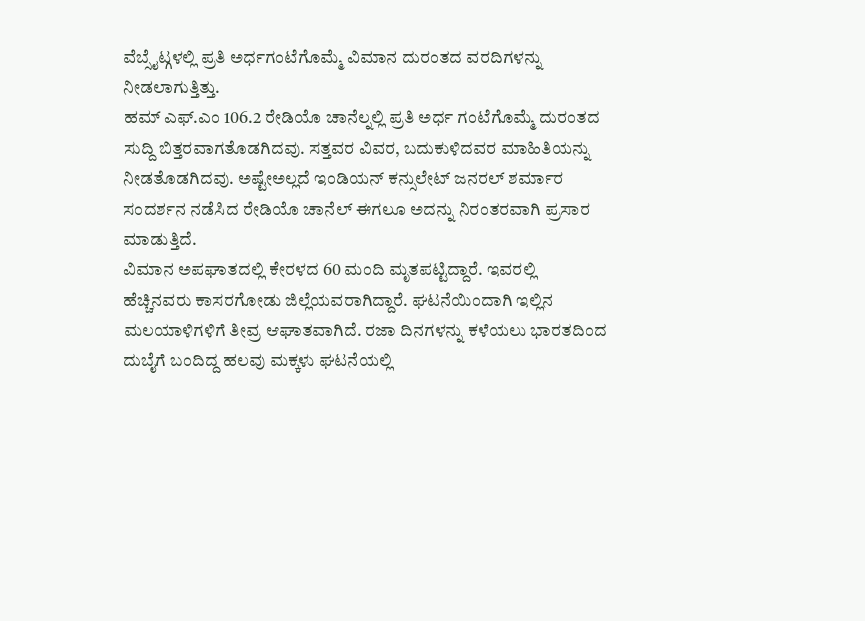ವೆಬ್ಸೈಟ್ಗಳಲ್ಲಿ ಪ್ರತಿ ಅರ್ಧಗಂಟೆಗೊಮ್ಮೆ ವಿಮಾನ ದುರಂತದ ವರದಿಗಳನ್ನು ನೀಡಲಾಗುತ್ತಿತ್ತು.
ಹಮ್ ಎಫ್.ಎಂ 106.2 ರೇಡಿಯೊ ಚಾನೆಲ್ನಲ್ಲಿ ಪ್ರತಿ ಅರ್ಧ ಗಂಟೆಗೊಮ್ಮೆ ದುರಂತದ ಸುದ್ದಿ ಬಿತ್ತರವಾಗತೊಡಗಿದವು. ಸತ್ತವರ ವಿವರ, ಬದುಕುಳಿದವರ ಮಾಹಿತಿಯನ್ನು ನೀಡತೊಡಗಿದವು. ಅಷ್ಟೇಅಲ್ಲದೆ ಇಂಡಿಯನ್ ಕನ್ಸುಲೇಟ್ ಜನರಲ್ ಶರ್ಮಾರ ಸಂದರ್ಶನ ನಡೆಸಿದ ರೇಡಿಯೊ ಚಾನೆಲ್ ಈಗಲೂ ಅದನ್ನು ನಿರಂತರವಾಗಿ ಪ್ರಸಾರ ಮಾಡುತ್ತಿದೆ.
ವಿಮಾನ ಅಪಘಾತದಲ್ಲಿ ಕೇರಳದ 60 ಮಂದಿ ಮೃತಪಟ್ಟಿದ್ದಾರೆ. ಇವರಲ್ಲಿ ಹೆಚ್ಚಿನವರು ಕಾಸರಗೋಡು ಜಿಲ್ಲೆಯವರಾಗಿದ್ದಾರೆ. ಘಟನೆಯಿಂದಾಗಿ ಇಲ್ಲಿನ ಮಲಯಾಳಿಗಳಿಗೆ ತೀವ್ರ ಆಘಾತವಾಗಿದೆ. ರಜಾ ದಿನಗಳನ್ನು ಕಳೆಯಲು ಭಾರತದಿಂದ ದುಬೈಗೆ ಬಂದಿದ್ದ ಹಲವು ಮಕ್ಕಳು ಘಟನೆಯಲ್ಲಿ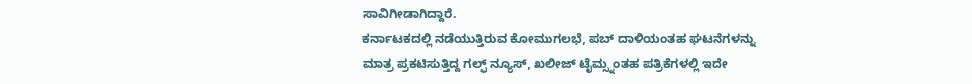ಸಾವಿಗೀಡಾಗಿದ್ದಾರೆ.
ಕರ್ನಾಟಕದಲ್ಲಿ ನಡೆಯುತ್ತಿರುವ ಕೋಮುಗಲಭೆ, ಪಬ್ ದಾಳಿಯಂತಹ ಘಟನೆಗಳನ್ನು ಮಾತ್ರ ಪ್ರಕಟಿಸುತ್ತಿದ್ದ ಗಲ್ಫ್ ನ್ಯೂಸ್, ಖಲೀಜ್ ಟೈಮ್ಸ್ನಂತಹ ಪತ್ರಿಕೆಗಳಲ್ಲಿ ಇದೇ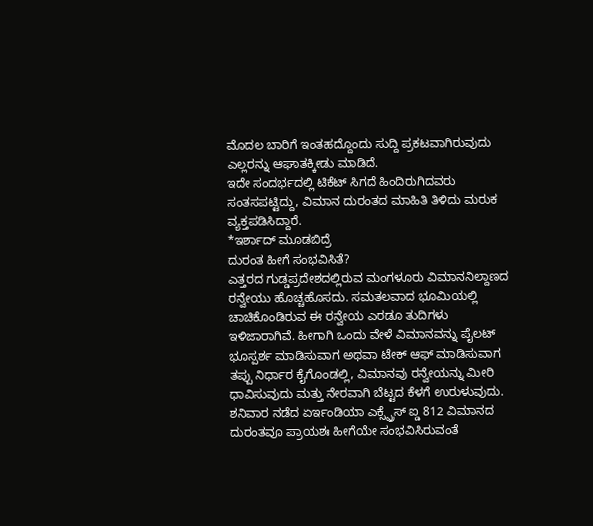ಮೊದಲ ಬಾರಿಗೆ ಇಂತಹದ್ದೊಂದು ಸುದ್ದಿ ಪ್ರಕಟವಾಗಿರುವುದು ಎಲ್ಲರನ್ನು ಆಘಾತಕ್ಕೀಡು ಮಾಡಿದೆ.
ಇದೇ ಸಂದರ್ಭದಲ್ಲಿ ಟಿಕೆಟ್ ಸಿಗದೆ ಹಿಂದಿರುಗಿದವರು ಸಂತಸಪಟ್ಟಿದ್ದು, ವಿಮಾನ ದುರಂತದ ಮಾಹಿತಿ ತಿಳಿದು ಮರುಕ ವ್ಯಕ್ತಪಡಿಸಿದ್ದಾರೆ.
*ಇರ್ಶಾದ್ ಮೂಡಬಿದ್ರೆ
ದುರಂತ ಹೀಗೆ ಸಂಭವಿಸಿತೆ?
ಎತ್ತರದ ಗುಡ್ಡಪ್ರದೇಶದಲ್ಲಿರುವ ಮಂಗಳೂರು ವಿಮಾನನಿಲ್ದಾಣದ ರನ್ವೇಯು ಹೊಚ್ಚಹೊಸದು. ಸಮತಲವಾದ ಭೂಮಿಯಲ್ಲಿ ಚಾಚಿಕೊಂಡಿರುವ ಈ ರನ್ವೇಯ ಎರಡೂ ತುದಿಗಳು ಇಳಿಜಾರಾಗಿವೆ. ಹೀಗಾಗಿ ಒಂದು ವೇಳೆ ವಿಮಾನವನ್ನು ಪೈಲಟ್ ಭೂಸ್ಪರ್ಶ ಮಾಡಿಸುವಾಗ ಅಥವಾ ಟೇಕ್ ಆಫ್ ಮಾಡಿಸುವಾಗ ತಪ್ಪು ನಿರ್ಧಾರ ಕೈಗೊಂಡಲ್ಲಿ, ವಿಮಾನವು ರನ್ವೇಯನ್ನು ಮೀರಿ ಧಾವಿಸುವುದು ಮತ್ತು ನೇರವಾಗಿ ಬೆಟ್ಟದ ಕೆಳಗೆ ಉರುಳುವುದು. ಶನಿವಾರ ನಡೆದ ಏರ್ಇಂಡಿಯಾ ಎಕ್ಸ್ಪ್ರೆಸ್ ಐ್ಡ 812 ವಿಮಾನದ ದುರಂತವೂ ಪ್ರಾಯಶಃ ಹೀಗೆಯೇ ಸಂಭವಿಸಿರುವಂತೆ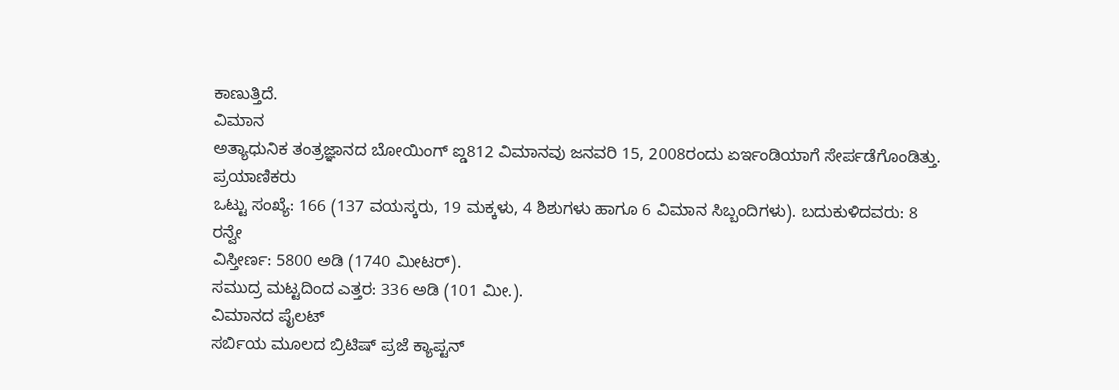ಕಾಣುತ್ತಿದೆ.
ವಿಮಾನ
ಅತ್ಯಾಧುನಿಕ ತಂತ್ರಜ್ಞಾನದ ಬೋಯಿಂಗ್ ಐ್ಡ812 ವಿಮಾನವು ಜನವರಿ 15, 2008ರಂದು ಏರ್ಇಂಡಿಯಾಗೆ ಸೇರ್ಪಡೆಗೊಂಡಿತ್ತು.
ಪ್ರಯಾಣಿಕರು
ಒಟ್ಟು ಸಂಖ್ಯೆ: 166 (137 ವಯಸ್ಕರು, 19 ಮಕ್ಕಳು, 4 ಶಿಶುಗಳು ಹಾಗೂ 6 ವಿಮಾನ ಸಿಬ್ಬಂದಿಗಳು). ಬದುಕುಳಿದವರು: 8
ರನ್ವೇ
ವಿಸ್ತೀರ್ಣ: 5800 ಅಡಿ (1740 ಮೀಟರ್).
ಸಮುದ್ರ ಮಟ್ಟದಿಂದ ಎತ್ತರ: 336 ಅಡಿ (101 ಮೀ.).
ವಿಮಾನದ ಪೈಲಟ್
ಸರ್ಬಿಯ ಮೂಲದ ಬ್ರಿಟಿಷ್ ಪ್ರಜೆ ಕ್ಯಾಪ್ಟನ್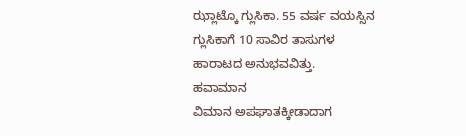ಝ್ಲಾಟ್ಕೊ ಗ್ಲುಸಿಕಾ. 55 ವರ್ಷ ವಯಸ್ಸಿನ ಗ್ಲುಸಿಕಾಗೆ 10 ಸಾವಿರ ತಾಸುಗಳ ಹಾರಾಟದ ಅನುಭವವಿತ್ತು.
ಹವಾಮಾನ
ವಿಮಾನ ಅಪಘಾತಕ್ಕೀಡಾದಾಗ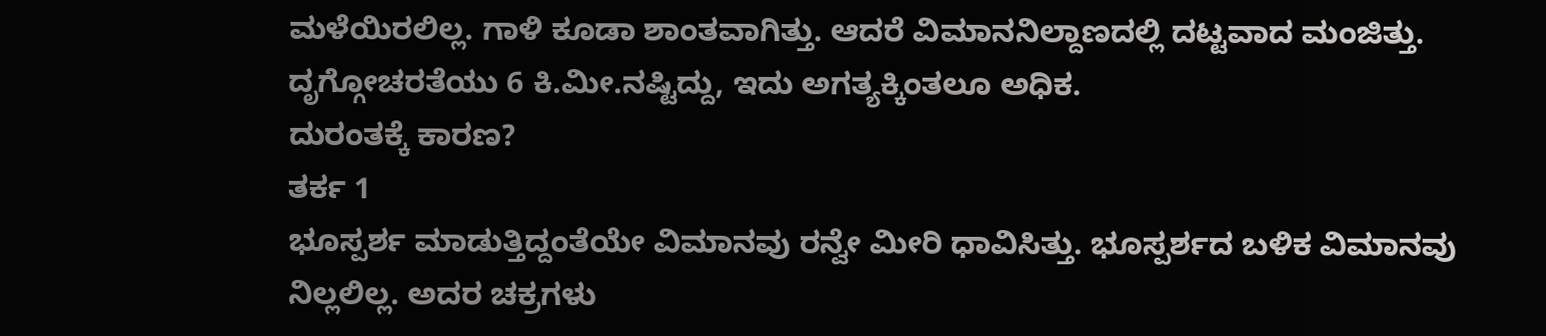ಮಳೆಯಿರಲಿಲ್ಲ. ಗಾಳಿ ಕೂಡಾ ಶಾಂತವಾಗಿತ್ತು. ಆದರೆ ವಿಮಾನನಿಲ್ದಾಣದಲ್ಲಿ ದಟ್ಟವಾದ ಮಂಜಿತ್ತು. ದೃಗ್ಗೋಚರತೆಯು 6 ಕಿ.ಮೀ.ನಷ್ಟಿದ್ದು, ಇದು ಅಗತ್ಯಕ್ಕಿಂತಲೂ ಅಧಿಕ.
ದುರಂತಕ್ಕೆ ಕಾರಣ?
ತರ್ಕ 1
ಭೂಸ್ಪರ್ಶ ಮಾಡುತ್ತಿದ್ದಂತೆಯೇ ವಿಮಾನವು ರನ್ವೇ ಮೀರಿ ಧಾವಿಸಿತ್ತು. ಭೂಸ್ಪರ್ಶದ ಬಳಿಕ ವಿಮಾನವು ನಿಲ್ಲಲಿಲ್ಲ. ಅದರ ಚಕ್ರಗಳು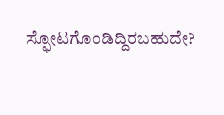ಸ್ಫೋಟಗೊಂಡಿದ್ದಿರಬಹುದೇ?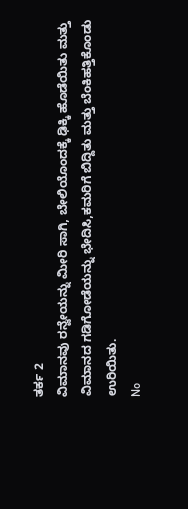ತರ್ಕ 2
ವಿಮಾನವು ರನ್ವೇಯನ್ನು ಮೀರಿ ಸಾಗಿ, ಬೇಲಿಯೊಂದಕ್ಕೆ ಢಿಕ್ಕಿ ಹೊಡೆಯಿತು ಮತ್ತು ವಿಮಾನದ ಗಡಿಗೋಡೆಯನ್ನು ಭೇದಿಸಿ,ಕಮರಿಗೆ ಬಿದ್ದಿತು ಮತ್ತು ಬೆಂಕಿಹತ್ತಿಕೊಂಡು ಉರಿಯಿತು.
No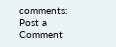comments:
Post a Comment